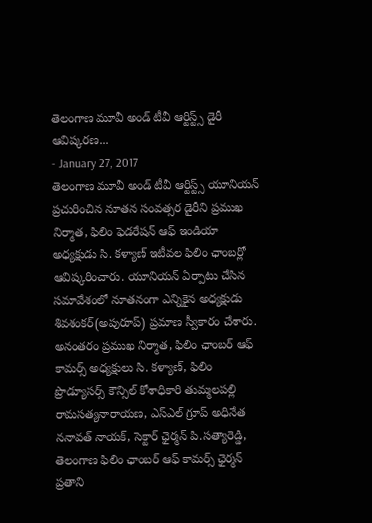తెలంగాణ మూవీ అండ్ టీవీ ఆర్టిస్ట్స్ డైరీ ఆవిష్కరణ...
- January 27, 2017
తెలంగాణ మూవీ అండ్ టీవీ ఆర్టిస్ట్స్ యూనియన్ ప్రచురించిన నూతన సంవత్సర డైరీని ప్రముఖ నిర్మాత, ఫిలిం ఫెడరేషన్ ఆఫ్ ఇండియా అధ్యక్షుడు సి. కళ్యాణ్ ఇటీవల ఫిలిం ఛాంబర్లో ఆవిష్కరించారు. యూనియన్ ఏర్పాటు చేసిన సమావేశంలో నూతనంగా ఎన్నికైన అధ్యక్షుడు శివశంకర్(అపురూప్) ప్రమాణ స్వీకారం చేశారు. అనంతరం ప్రముఖ నిర్మాత, ఫిలిం ఛాంబర్ ఆఫ్ కామర్స్ అధ్యక్షులు సి. కళ్యాణ్, ఫిలిం ప్రొడ్యూసర్స్ కౌన్సిల్ కోశాధికారి తుమ్మలపల్లి రామసత్యనారాయణ, ఎస్ఎల్ గ్రూప్ అధినేత ననావత్ నాయక్, సెక్టార్ ఛైర్మన్ పి.సత్యారెడ్డి, తెలంగాణ ఫిలిం ఛాంబర్ ఆఫ్ కామర్స్ ఛైర్మన్ ప్రతాని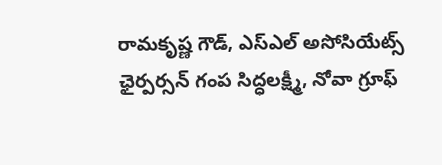రామకృష్ణ గౌడ్, ఎస్ఎల్ అసోసియేట్స్ ఛైర్పర్సన్ గంప సిద్ధలక్ష్మీ, నోవా గ్రూఫ్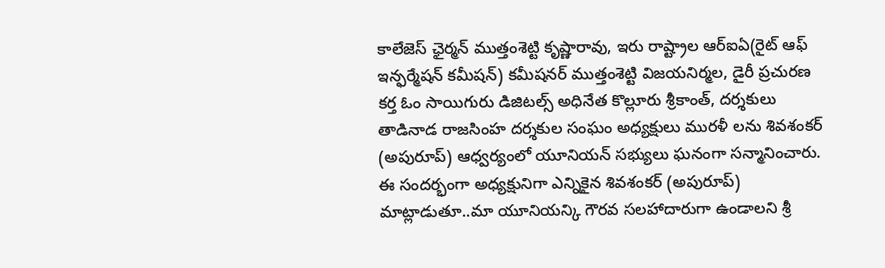కాలేజెస్ ఛైర్మన్ ముత్తంశెట్టి కృష్ణారావు, ఇరు రాష్ట్రాల ఆర్ఐఏ(రైట్ ఆఫ్ ఇన్ఫర్మేషన్ కమీషన్) కమీషనర్ ముత్తంశెట్టి విజయనిర్మల, డైరీ ప్రచురణ కర్త ఓం సాయిగురు డిజిటల్స్ అధినేత కొల్లూరు శ్రీకాంత్, దర్శకులు తాడినాడ రాజసింహ దర్శకుల సంఘం అధ్యక్షులు మురళీ లను శివశంకర్ (అపురూప్) ఆధ్వర్యంలో యూనియన్ సభ్యులు ఘనంగా సన్మానించారు.
ఈ సందర్భంగా అధ్యక్షునిగా ఎన్నికైన శివశంకర్ (అపురూప్) మాట్లాడుతూ..మా యూనియన్కి గౌరవ సలహాదారుగా ఉండాలని శ్రీ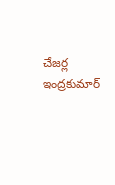చేజర్ల ఇంద్రకుమార్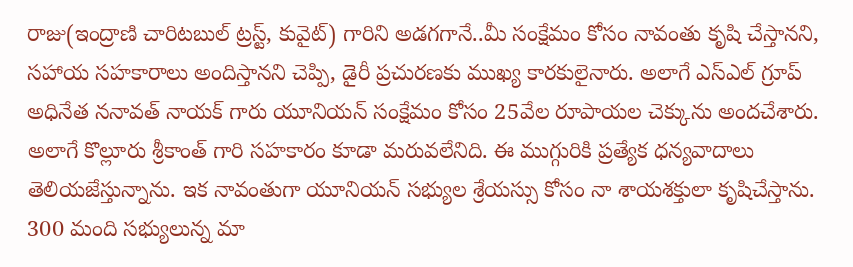రాజు(ఇంద్రాణి చారిటబుల్ ట్రస్ట్, కువైట్) గారిని అడగగానే..మీ సంక్షేమం కోసం నావంతు కృషి చేస్తానని, సహాయ సహకారాలు అందిస్తానని చెప్పి, డైరీ ప్రచురణకు ముఖ్య కారకులైనారు. అలాగే ఎస్ఎల్ గ్రూప్ అధినేత ననావత్ నాయక్ గారు యూనియన్ సంక్షేమం కోసం 25వేల రూపాయల చెక్కును అందచేశారు. అలాగే కొల్లూరు శ్రీకాంత్ గారి సహకారం కూడా మరువలేనిది. ఈ ముగ్గురికి ప్రత్యేక ధన్యవాదాలు తెలియజేస్తున్నాను. ఇక నావంతుగా యూనియన్ సభ్యుల శ్రేయస్సు కోసం నా శాయశక్తులా కృషిచేస్తాను. 300 మంది సభ్యులున్న మా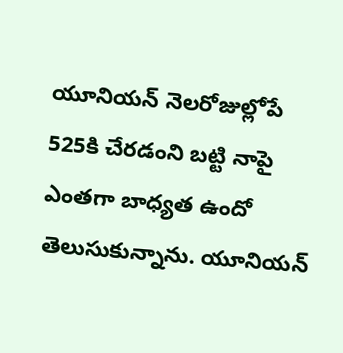యూనియన్ నెలరోజుల్లోపే 525కి చేరడంని బట్టి నాపై ఎంతగా బాధ్యత ఉందో తెలుసుకున్నాను. యూనియన్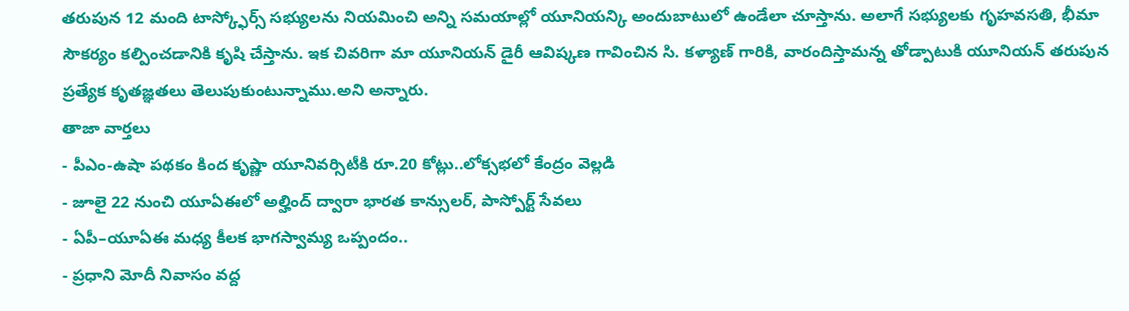తరుపున 12 మంది టాస్క్ఫోర్స్ సభ్యులను నియమించి అన్ని సమయాల్లో యూనియన్కి అందుబాటులో ఉండేలా చూస్తాను. అలాగే సభ్యులకు గృహవసతి, భీమా సౌకర్యం కల్పించడానికి కృషి చేస్తాను. ఇక చివరిగా మా యూనియన్ డైరీ ఆవిష్కణ గావించిన సి. కళ్యాణ్ గారికి, వారందిస్తామన్న తోడ్పాటుకి యూనియన్ తరుపున ప్రత్యేక కృతజ్ఞతలు తెలుపుకుంటున్నాము.అని అన్నారు.
తాజా వార్తలు
- పీఎం-ఉషా పథకం కింద కృష్ణా యూనివర్సిటీకి రూ.20 కోట్లు..లోక్సభలో కేంద్రం వెల్లడి
- జూలై 22 నుంచి యూఏఈలో అల్హింద్ ద్వారా భారత కాన్సులర్, పాస్పోర్ట్ సేవలు
- ఏపీ–యూఏఈ మధ్య కీలక భాగస్వామ్య ఒప్పందం..
- ప్రధాని మోదీ నివాసం వద్ద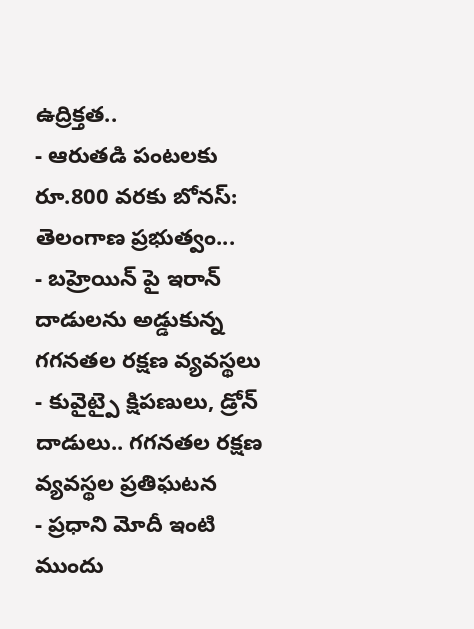ఉద్రిక్తత..
- ఆరుతడి పంటలకు రూ.800 వరకు బోనస్: తెలంగాణ ప్రభుత్వం...
- బహ్రెయిన్ పై ఇరాన్ దాడులను అడ్డుకున్న గగనతల రక్షణ వ్యవస్థలు
- కువైట్పై క్షిపణులు, డ్రోన్ దాడులు.. గగనతల రక్షణ వ్యవస్థల ప్రతిఘటన
- ప్రధాని మోదీ ఇంటి ముందు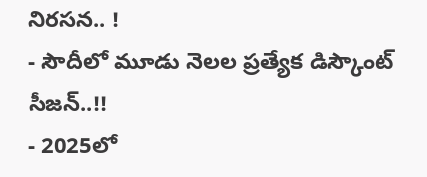నిరసన.. !
- సౌదీలో మూడు నెలల ప్రత్యేక డిస్కౌంట్ సీజన్..!!
- 2025లో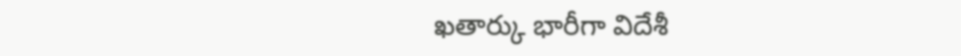ఖతార్కు భారీగా విదేశీ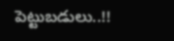పెట్టుబడులు..!!